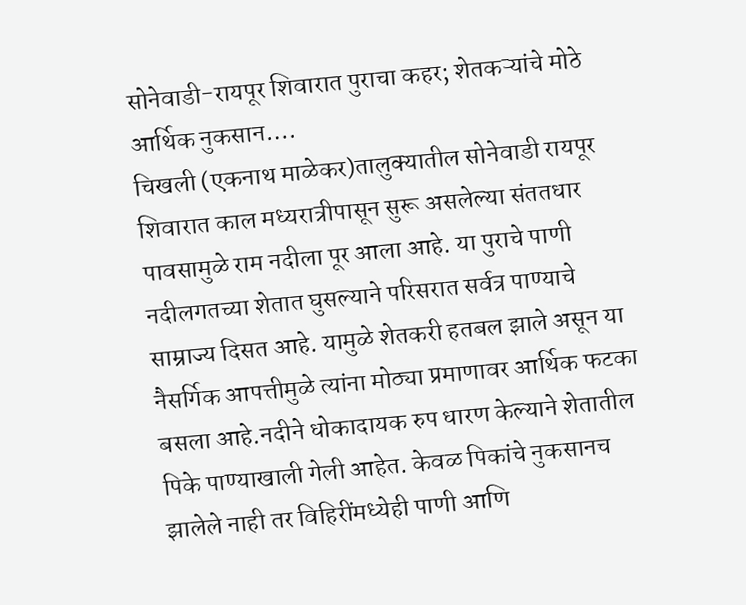सोनेवाडी-रायपूर शिवारात पुराचा कहर; शेतकऱ्यांचे मोठे आर्थिक नुकसान….
चिखली (एकनाथ माळेकर)तालुक्यातील सोनेवाडी रायपूर शिवारात काल मध्यरात्रीपासून सुरू असलेल्या संततधार पावसामुळे राम नदीला पूर आला आहे. या पुराचे पाणी नदीलगतच्या शेतात घुसल्याने परिसरात सर्वत्र पाण्याचे साम्राज्य दिसत आहे. यामुळे शेतकरी हतबल झाले असून या नैसर्गिक आपत्तीमुळे त्यांना मोठ्या प्रमाणावर आर्थिक फटका बसला आहे.नदीने धोकादायक रुप धारण केल्याने शेतातील पिके पाण्याखाली गेली आहेत. केवळ पिकांचे नुकसानच झालेले नाही तर विहिरींमध्येही पाणी आणि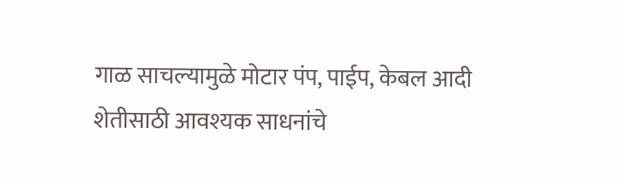गाळ साचल्यामुळे मोटार पंप, पाईप, केबल आदी शेतीसाठी आवश्यक साधनांचे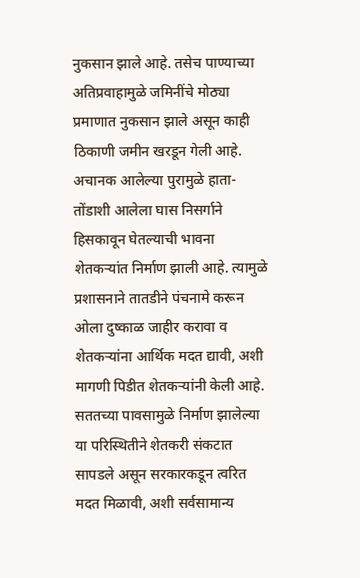नुकसान झाले आहे. तसेच पाण्याच्या अतिप्रवाहामुळे जमिनींचे मोठ्या प्रमाणात नुकसान झाले असून काही ठिकाणी जमीन खरडून गेली आहे.
अचानक आलेल्या पुरामुळे हाता-तोंडाशी आलेला घास निसर्गाने हिसकावून घेतल्याची भावना शेतकऱ्यांत निर्माण झाली आहे. त्यामुळे प्रशासनाने तातडीने पंचनामे करून ओला दुष्काळ जाहीर करावा व शेतकऱ्यांना आर्थिक मदत द्यावी, अशी मागणी पिडीत शेतकऱ्यांनी केली आहे.
सततच्या पावसामुळे निर्माण झालेल्या या परिस्थितीने शेतकरी संकटात सापडले असून सरकारकडून त्वरित मदत मिळावी, अशी सर्वसामान्य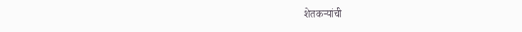शेतकऱ्यांची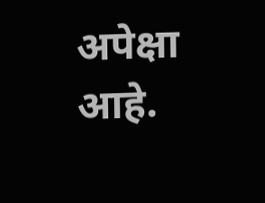अपेक्षा आहे.